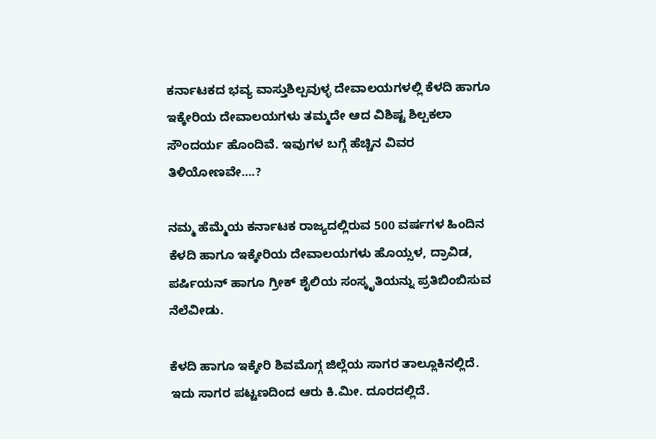ಕರ್ನಾಟಕದ ಭವ್ಯ ವಾಸ್ತುಶಿಲ್ಪವುಳ್ಳ ದೇವಾಲಯಗಳಲ್ಲಿ ಕೆಳದಿ ಹಾಗೂ ಇಕ್ಕೇರಿಯ ದೇವಾಲಯಗಳು ತಮ್ಮದೇ ಆದ ವಿಶಿಷ್ಟ ಶಿಲ್ಪಕಲಾ ಸೌಂದರ್ಯ ಹೊಂದಿವೆ. ಇವುಗಳ ಬಗ್ಗೆ ಹೆಚ್ಚಿನ ವಿವರ ತಿಳಿಯೋಣವೇ….?

ನಮ್ಮ ಹೆಮ್ಮೆಯ ಕರ್ನಾಟಕ ರಾಜ್ಯದಲ್ಲಿರುವ 500 ವರ್ಷಗಳ ಹಿಂದಿನ ಕೆಳದಿ ಹಾಗೂ ಇಕ್ಕೇರಿಯ ದೇವಾಲಯಗಳು ಹೊಯ್ಸಳ, ದ್ರಾವಿಡ, ಪರ್ಷಿಯನ್‌ ಹಾಗೂ ಗ್ರೀಕ್‌ ಶೈಲಿಯ ಸಂಸ್ಕೃತಿಯನ್ನು ಪ್ರತಿಬಿಂಬಿಸುವ ನೆಲೆವೀಡು.

ಕೆಳದಿ ಹಾಗೂ ಇಕ್ಕೇರಿ ಶಿವಮೊಗ್ಗ ಜಿಲ್ಲೆಯ ಸಾಗರ ತಾಲ್ಲೂಕಿನಲ್ಲಿದೆ. ಇದು ಸಾಗರ ಪಟ್ಟಣದಿಂದ ಆರು ಕಿ.ಮೀ. ದೂರದಲ್ಲಿದೆ.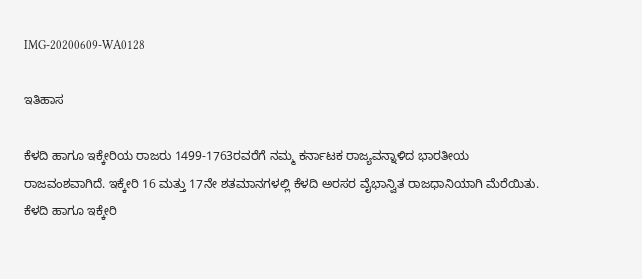IMG-20200609-WA0128

ಇತಿಹಾಸ

ಕೆಳದಿ ಹಾಗೂ ಇಕ್ಕೇರಿಯ ರಾಜರು 1499-1763ರವರೆಗೆ ನಮ್ಮ ಕರ್ನಾಟಕ ರಾಜ್ಯವನ್ನಾಳಿದ ಭಾರತೀಯ ರಾಜವಂಶವಾಗಿದೆ. ಇಕ್ಕೇರಿ 16 ಮತ್ತು 17ನೇ ಶತಮಾನಗಳಲ್ಲಿ ಕೆಳದಿ ಅರಸರ ವೈಭಾನ್ವಿತ ರಾಜಧಾನಿಯಾಗಿ ಮೆರೆಯಿತು. ಕೆಳದಿ ಹಾಗೂ ಇಕ್ಕೇರಿ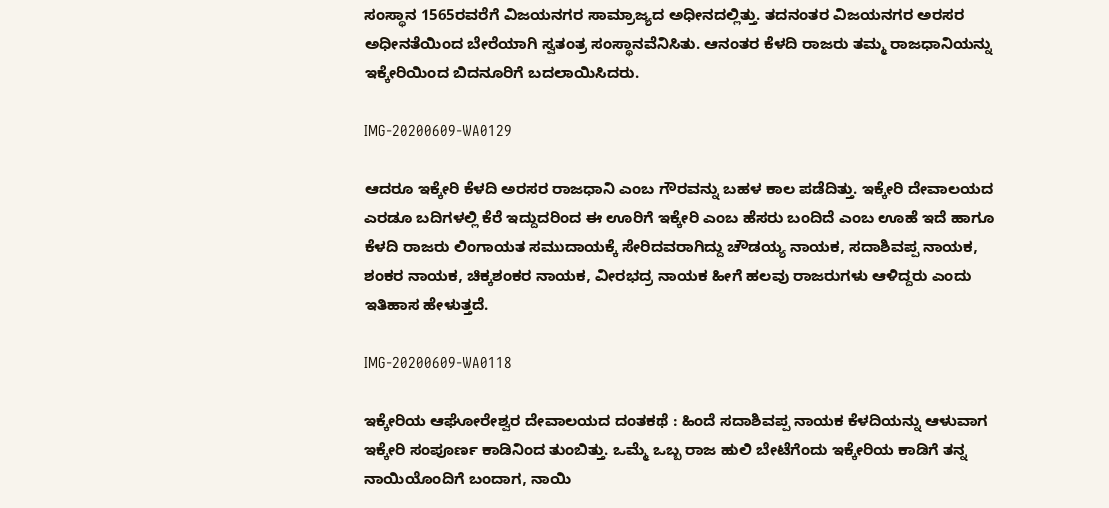ಸಂಸ್ಥಾನ 1565ರವರೆಗೆ ವಿಜಯನಗರ ಸಾಮ್ರಾಜ್ಯದ ಅಧೀನದಲ್ಲಿತ್ತು. ತದನಂತರ ವಿಜಯನಗರ ಅರಸರ ಅಧೀನತೆಯಿಂದ ಬೇರೆಯಾಗಿ ಸ್ವತಂತ್ರ ಸಂಸ್ಥಾನವೆನಿಸಿತು. ಆನಂತರ ಕೆಳದಿ ರಾಜರು ತಮ್ಮ ರಾಜಧಾನಿಯನ್ನು ಇಕ್ಕೇರಿಯಿಂದ ಬಿದನೂರಿಗೆ ಬದಲಾಯಿಸಿದರು.

IMG-20200609-WA0129

ಆದರೂ ಇಕ್ಕೇರಿ ಕೆಳದಿ ಅರಸರ ರಾಜಧಾನಿ ಎಂಬ ಗೌರವನ್ನು ಬಹಳ ಕಾಲ ಪಡೆದಿತ್ತು. ಇಕ್ಕೇರಿ ದೇವಾಲಯದ ಎರಡೂ ಬದಿಗಳಲ್ಲಿ ಕೆರೆ ಇದ್ದುದರಿಂದ ಈ ಊರಿಗೆ ಇಕ್ಕೇರಿ ಎಂಬ ಹೆಸರು ಬಂದಿದೆ ಎಂಬ ಊಹೆ ಇದೆ ಹಾಗೂ ಕೆಳದಿ ರಾಜರು ಲಿಂಗಾಯತ ಸಮುದಾಯಕ್ಕೆ ಸೇರಿದವರಾಗಿದ್ದು ಚೌಡಯ್ಯ ನಾಯಕ, ಸದಾಶಿವಪ್ಪ ನಾಯಕ, ಶಂಕರ ನಾಯಕ, ಚಿಕ್ಕಶಂಕರ ನಾಯಕ, ವೀರಭದ್ರ ನಾಯಕ ಹೀಗೆ ಹಲವು ರಾಜರುಗಳು ಆಳಿದ್ದರು ಎಂದು ಇತಿಹಾಸ ಹೇಳುತ್ತದೆ.

IMG-20200609-WA0118

ಇಕ್ಕೇರಿಯ ಆಘೋರೇಶ್ವರ ದೇವಾಲಯದ ದಂತಕಥೆ : ಹಿಂದೆ ಸದಾಶಿವಪ್ಪ ನಾಯಕ ಕೆಳದಿಯನ್ನು ಆಳುವಾಗ ಇಕ್ಕೇರಿ ಸಂಪೂರ್ಣ ಕಾಡಿನಿಂದ ತುಂಬಿತ್ತು. ಒಮ್ಮೆ ಒಬ್ಬ ರಾಜ ಹುಲಿ ಬೇಟೆಗೆಂದು ಇಕ್ಕೇರಿಯ ಕಾಡಿಗೆ ತನ್ನ ನಾಯಿಯೊಂದಿಗೆ ಬಂದಾಗ, ನಾಯಿ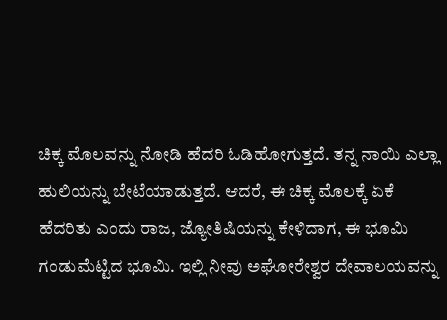ಚಿಕ್ಕ ಮೊಲವನ್ನು ನೋಡಿ ಹೆದರಿ ಓಡಿಹೋಗುತ್ತದೆ. ತನ್ನ ನಾಯಿ ಎಲ್ಲಾ ಹುಲಿಯನ್ನು ಬೇಟೆಯಾಡುತ್ತದೆ. ಆದರೆ, ಈ ಚಿಕ್ಕ ಮೊಲಕ್ಕೆ ಏಕೆ ಹೆದರಿತು ಎಂದು ರಾಜ, ಜ್ಯೋತಿಷಿಯನ್ನು ಕೇಳಿದಾಗ, ಈ ಭೂಮಿ ಗಂಡುಮೆಟ್ಟಿದ ಭೂಮಿ. ಇಲ್ಲಿ ನೀವು ಅಘೋರೇಶ್ವರ ದೇವಾಲಯವನ್ನು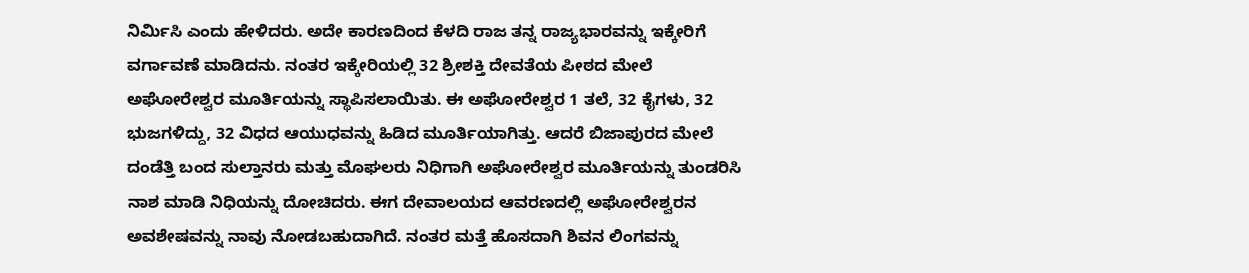ನಿರ್ಮಿಸಿ ಎಂದು ಹೇಳಿದರು. ಅದೇ ಕಾರಣದಿಂದ ಕೆಳದಿ ರಾಜ ತನ್ನ ರಾಜ್ಯಭಾರವನ್ನು ಇಕ್ಕೇರಿಗೆ ವರ್ಗಾವಣೆ ಮಾಡಿದನು. ನಂತರ ಇಕ್ಕೇರಿಯಲ್ಲಿ 32 ಶ್ರೀಶಕ್ತಿ ದೇವತೆಯ ಪೀಠದ ಮೇಲೆ ಅಘೋರೇಶ್ವರ ಮೂರ್ತಿಯನ್ನು ಸ್ಥಾಪಿಸಲಾಯಿತು. ಈ ಅಘೋರೇಶ್ವರ 1 ತಲೆ, 32 ಕೈಗಳು, 32 ಭುಜಗಳಿದ್ದು, 32 ವಿಧದ ಆಯುಧವನ್ನು ಹಿಡಿದ ಮೂರ್ತಿಯಾಗಿತ್ತು. ಆದರೆ ಬಿಜಾಪುರದ ಮೇಲೆ ದಂಡೆತ್ತಿ ಬಂದ ಸುಲ್ತಾನರು ಮತ್ತು ಮೊಘಲರು ನಿಧಿಗಾಗಿ ಅಘೋರೇಶ್ವರ ಮೂರ್ತಿಯನ್ನು ತುಂಡರಿಸಿ ನಾಶ ಮಾಡಿ ನಿಧಿಯನ್ನು ದೋಚಿದರು. ಈಗ ದೇವಾಲಯದ ಆವರಣದಲ್ಲಿ ಅಘೋರೇಶ್ವರನ ಅವಶೇಷವನ್ನು ನಾವು ನೋಡಬಹುದಾಗಿದೆ. ನಂತರ ಮತ್ತೆ ಹೊಸದಾಗಿ ಶಿವನ ಲಿಂಗವನ್ನು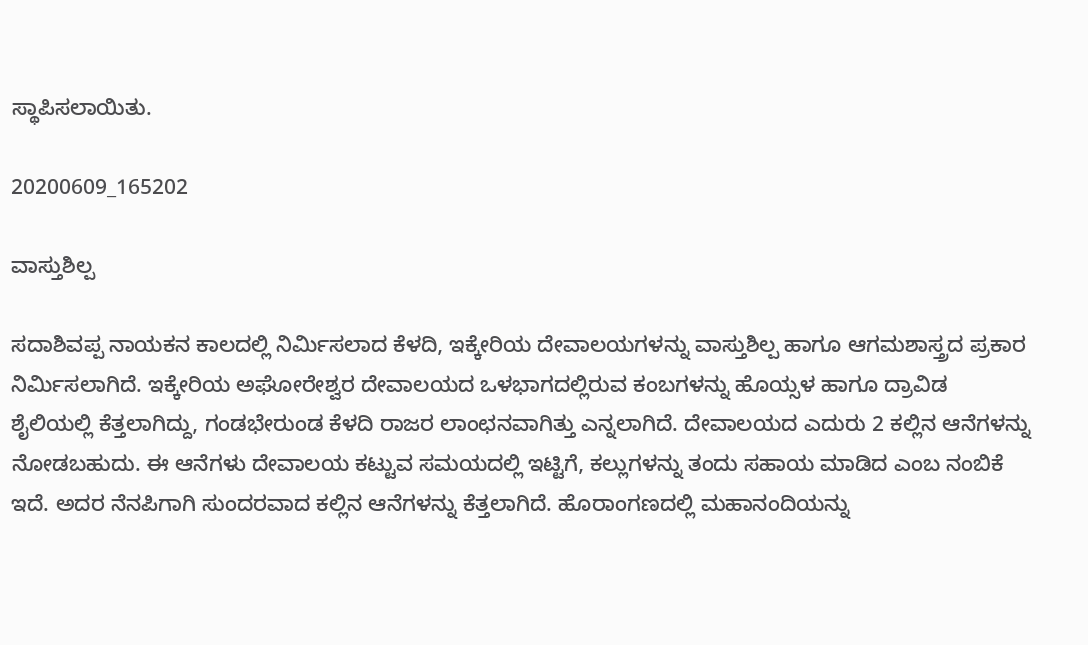ಸ್ಥಾಪಿಸಲಾಯಿತು.

20200609_165202

ವಾಸ್ತುಶಿಲ್ಪ

ಸದಾಶಿವಪ್ಪ ನಾಯಕನ ಕಾಲದಲ್ಲಿ ನಿರ್ಮಿಸಲಾದ ಕೆಳದಿ, ಇಕ್ಕೇರಿಯ ದೇವಾಲಯಗಳನ್ನು ವಾಸ್ತುಶಿಲ್ಪ ಹಾಗೂ ಆಗಮಶಾಸ್ತ್ರದ ಪ್ರಕಾರ ನಿರ್ಮಿಸಲಾಗಿದೆ. ಇಕ್ಕೇರಿಯ ಅಘೋರೇಶ್ವರ ದೇವಾಲಯದ ಒಳಭಾಗದಲ್ಲಿರುವ ಕಂಬಗಳನ್ನು ಹೊಯ್ಸಳ ಹಾಗೂ ದ್ರಾವಿಡ ಶೈಲಿಯಲ್ಲಿ ಕೆತ್ತಲಾಗಿದ್ದು, ಗಂಡಭೇರುಂಡ ಕೆಳದಿ ರಾಜರ ಲಾಂಛನವಾಗಿತ್ತು ಎನ್ನಲಾಗಿದೆ. ದೇವಾಲಯದ ಎದುರು 2 ಕಲ್ಲಿನ ಆನೆಗಳನ್ನು ನೋಡಬಹುದು. ಈ ಆನೆಗಳು ದೇವಾಲಯ ಕಟ್ಟುವ ಸಮಯದಲ್ಲಿ ಇಟ್ಟಿಗೆ, ಕಲ್ಲುಗಳನ್ನು ತಂದು ಸಹಾಯ ಮಾಡಿದ ಎಂಬ ನಂಬಿಕೆ ಇದೆ. ಅದರ ನೆನಪಿಗಾಗಿ ಸುಂದರವಾದ ಕಲ್ಲಿನ ಆನೆಗಳನ್ನು ಕೆತ್ತಲಾಗಿದೆ. ಹೊರಾಂಗಣದಲ್ಲಿ ಮಹಾನಂದಿಯನ್ನು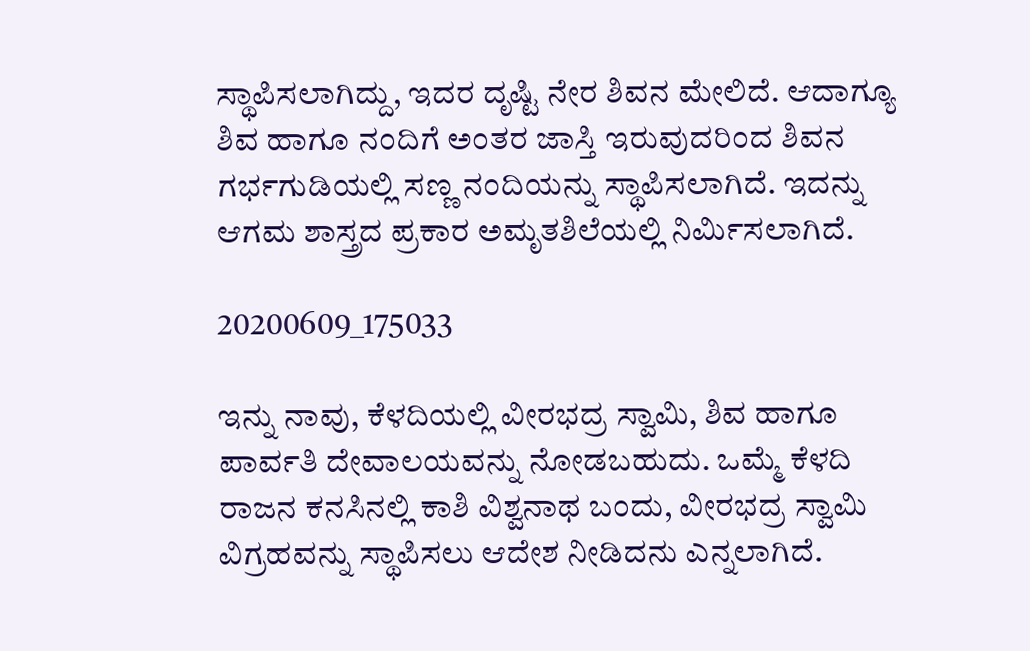ಸ್ಥಾಪಿಸಲಾಗಿದ್ದು, ಇದರ ದೃಷ್ಟಿ ನೇರ ಶಿವನ ಮೇಲಿದೆ. ಆದಾಗ್ಯೂ ಶಿವ ಹಾಗೂ ನಂದಿಗೆ ಅಂತರ ಜಾಸ್ತಿ ಇರುವುದರಿಂದ ಶಿವನ ಗರ್ಭಗುಡಿಯಲ್ಲಿ ಸಣ್ಣ ನಂದಿಯನ್ನು ಸ್ಥಾಪಿಸಲಾಗಿದೆ. ಇದನ್ನು ಆಗಮ ಶಾಸ್ತ್ರದ ಪ್ರಕಾರ ಅಮೃತಶಿಲೆಯಲ್ಲಿ ನಿರ್ಮಿಸಲಾಗಿದೆ.

20200609_175033

ಇನ್ನು ನಾವು, ಕೆಳದಿಯಲ್ಲಿ ವೀರಭದ್ರ ಸ್ವಾಮಿ, ಶಿವ ಹಾಗೂ ಪಾರ್ವತಿ ದೇವಾಲಯವನ್ನು ನೋಡಬಹುದು. ಒಮ್ಮೆ ಕೆಳದಿ ರಾಜನ ಕನಸಿನಲ್ಲಿ ಕಾಶಿ ವಿಶ್ವನಾಥ ಬಂದು, ವೀರಭದ್ರ ಸ್ವಾಮಿ ವಿಗ್ರಹವನ್ನು ಸ್ಥಾಪಿಸಲು ಆದೇಶ ನೀಡಿದನು ಎನ್ನಲಾಗಿದೆ.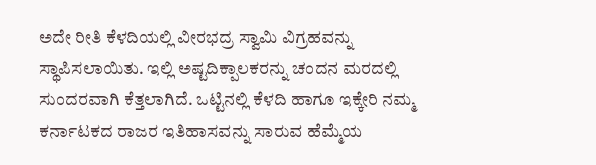ಅದೇ ರೀತಿ ಕೆಳದಿಯಲ್ಲಿ ವೀರಭದ್ರ ಸ್ವಾಮಿ ವಿಗ್ರಹವನ್ನು ಸ್ಥಾಪಿಸಲಾಯಿತು. ಇಲ್ಲಿ ಅಷ್ಟದಿಕ್ಪಾಲಕರನ್ನು ಚಂದನ ಮರದಲ್ಲಿ ಸುಂದರವಾಗಿ ಕೆತ್ತಲಾಗಿದೆ. ಒಟ್ಟಿನಲ್ಲಿ ಕೆಳದಿ ಹಾಗೂ ಇಕ್ಕೇರಿ ನಮ್ಮ ಕರ್ನಾಟಕದ ರಾಜರ ಇತಿಹಾಸವನ್ನು ಸಾರುವ ಹೆಮ್ಮೆಯ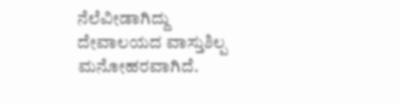ನೆಲೆವೀಡಾಗಿದ್ದು ದೇವಾಲಯದ ವಾಸ್ತುಶಿಲ್ಪ ಮನೋಹರವಾಗಿದೆ.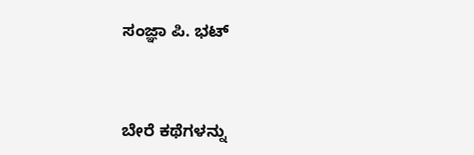ಸಂಜ್ಞಾ ಪಿ. ಭಟ್



ಬೇರೆ ಕಥೆಗಳನ್ನು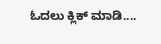ಓದಲು ಕ್ಲಿಕ್ ಮಾಡಿ....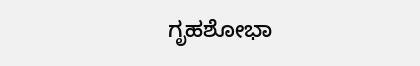ಗೃಹಶೋಭಾ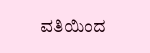ವತಿಯಿಂದ